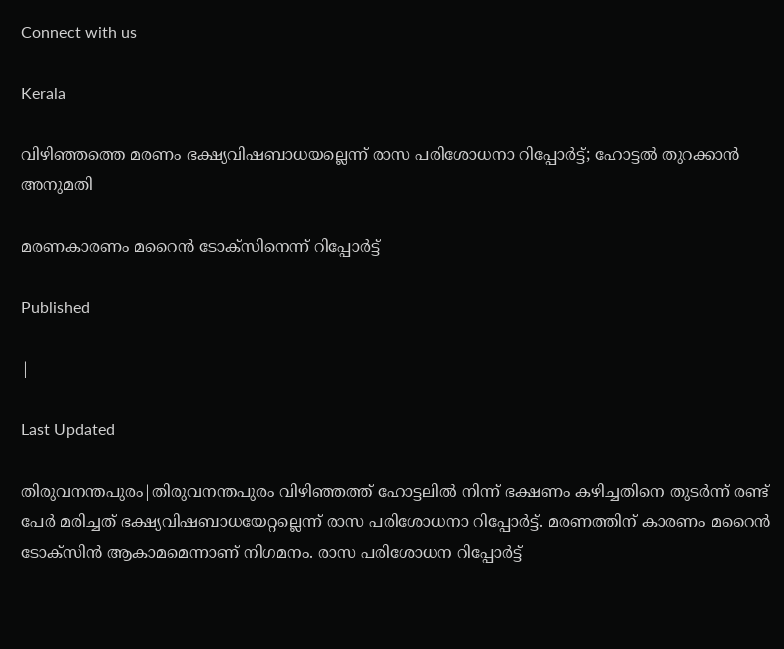Connect with us

Kerala

വിഴിഞ്ഞത്തെ മരണം ഭക്ഷ്യവിഷബാധയല്ലെന്ന് രാസ പരിശോധനാ റിപ്പോര്‍ട്ട്; ഹോട്ടല്‍ തുറക്കാന്‍ അനുമതി

മരണകാരണം മറൈന്‍ ടോക്സിനെന്ന് റിപ്പോര്‍ട്ട്

Published

|

Last Updated

തിരുവനന്തപുരം|തിരുവനന്തപുരം വിഴിഞ്ഞത്ത് ഹോട്ടലില്‍ നിന്ന് ഭക്ഷണം കഴിച്ചതിനെ തുടര്‍ന്ന് രണ്ട് പേര്‍ മരിച്ചത് ഭക്ഷ്യവിഷബാധയേറ്റല്ലെന്ന് രാസ പരിശോധനാ റിപ്പോര്‍ട്ട്. മരണത്തിന് കാരണം മറൈന്‍ ടോക്സിന്‍ ആകാമമെന്നാണ് നിഗമനം. രാസ പരിശോധന റിപ്പോര്‍ട്ട്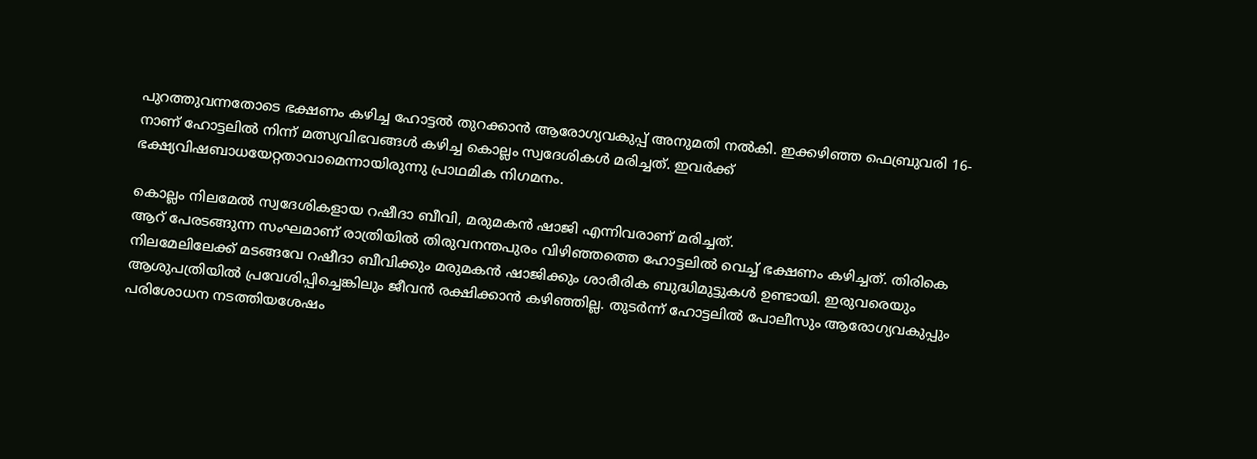പുറത്തുവന്നതോടെ ഭക്ഷണം കഴിച്ച ഹോട്ടല്‍ തുറക്കാന്‍ ആരോഗ്യവകുപ്പ് അനുമതി നല്‍കി. ഇക്കഴിഞ്ഞ ഫെബ്രുവരി 16-നാണ് ഹോട്ടലില്‍ നിന്ന് മത്സ്യവിഭവങ്ങള്‍ കഴിച്ച കൊല്ലം സ്വദേശികള്‍ മരിച്ചത്. ഇവര്‍ക്ക് ഭക്ഷ്യവിഷബാധയേറ്റതാവാമെന്നായിരുന്നു പ്രാഥമിക നിഗമനം.

കൊല്ലം നിലമേല്‍ സ്വദേശികളായ റഷീദാ ബീവി, മരുമകന്‍ ഷാജി എന്നിവരാണ് മരിച്ചത്.
ആറ് പേരടങ്ങുന്ന സംഘമാണ് രാത്രിയില്‍ തിരുവനന്തപുരം വിഴിഞ്ഞത്തെ ഹോട്ടലില്‍ വെച്ച് ഭക്ഷണം കഴിച്ചത്. തിരികെ നിലമേലിലേക്ക് മടങ്ങവേ റഷീദാ ബീവിക്കും മരുമകന്‍ ഷാജിക്കും ശാരീരിക ബുദ്ധിമുട്ടുകള്‍ ഉണ്ടായി. ഇരുവരെയും ആശുപത്രിയില്‍ പ്രവേശിപ്പിച്ചെങ്കിലും ജീവന്‍ രക്ഷിക്കാന്‍ കഴിഞ്ഞില്ല. തുടര്‍ന്ന് ഹോട്ടലില്‍ പോലീസും ആരോഗ്യവകുപ്പും പരിശോധന നടത്തിയശേഷം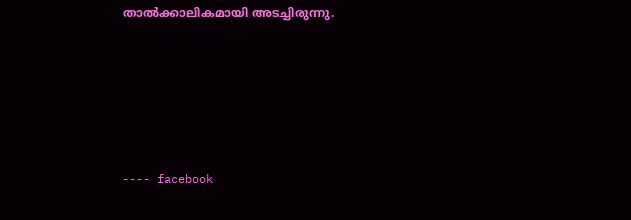താല്‍ക്കാലികമായി അടച്ചിരുന്നു.





---- facebook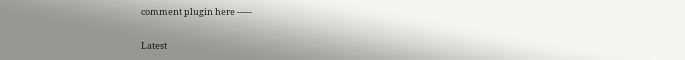comment plugin here -----

Latest